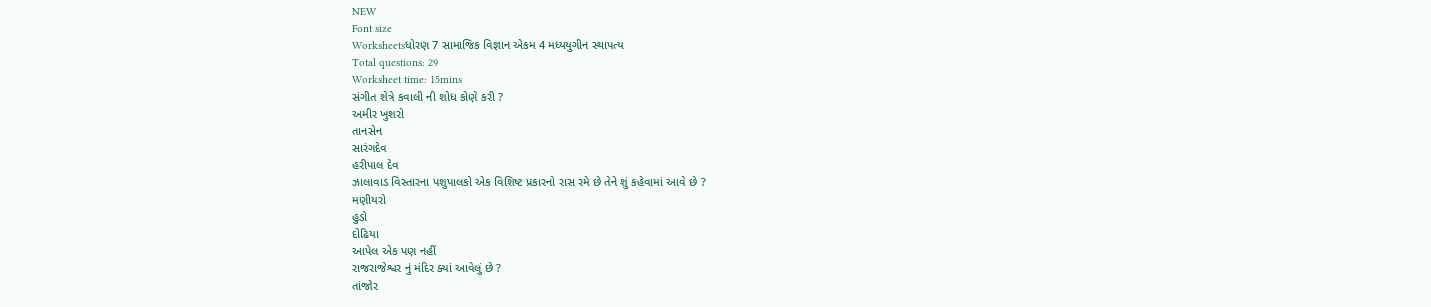NEW
Font size
Worksheetsધોરણ 7 સામાજિક વિજ્ઞાન એકમ 4 મધ્યયુગીન સ્થાપત્ય
Total questions: 29
Worksheet time: 15mins
સંગીત શેત્રે કવાલી ની શોધ કોણે કરી ?
અમીર ખુશરો
તાનસેન
સારંગદેવ
હરીપાલ દેવ
ઝાલાવાડ વિસ્તારના પશુપાલકો એક વિશિષ્ટ પ્રકારનો રાસ રમે છે તેને શું કહેવામાં આવે છે ?
મણીયરો
હુડો
દોઢિયા
આપેલ એક પણ નહીં
રાજરાજેશ્વર નું મંદિર ક્યાં આવેલું છે ?
તાંજોર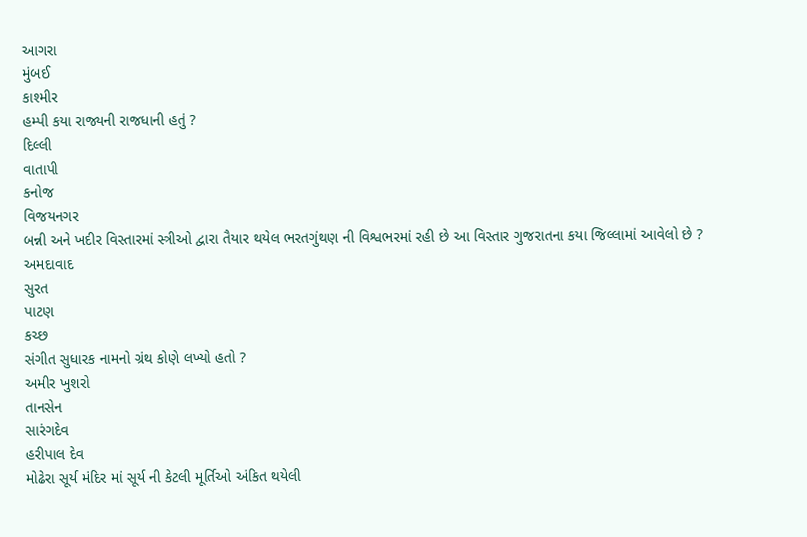આગરા
મુંબઈ
કાશ્મીર
હમ્પી કયા રાજ્યની રાજધાની હતું ?
દિલ્લી
વાતાપી
કનોજ
વિજયનગર
બન્ની અને ખદીર વિસ્તારમાં સ્ત્રીઓ દ્વારા તૈયાર થયેલ ભરતગુંથણ ની વિશ્વભરમાં રહી છે આ વિસ્તાર ગુજરાતના કયા જિલ્લામાં આવેલો છે ?
અમદાવાદ
સુરત
પાટણ
કચ્છ
સંગીત સુધારક નામનો ગ્રંથ કોણે લખ્યો હતો ?
અમીર ખુશરો
તાનસેન
સારંગદેવ
હરીપાલ દેવ
મોઢેરા સૂર્ય મંદિર માં સૂર્ય ની કેટલી મૂર્તિઓ અંકિત થયેલી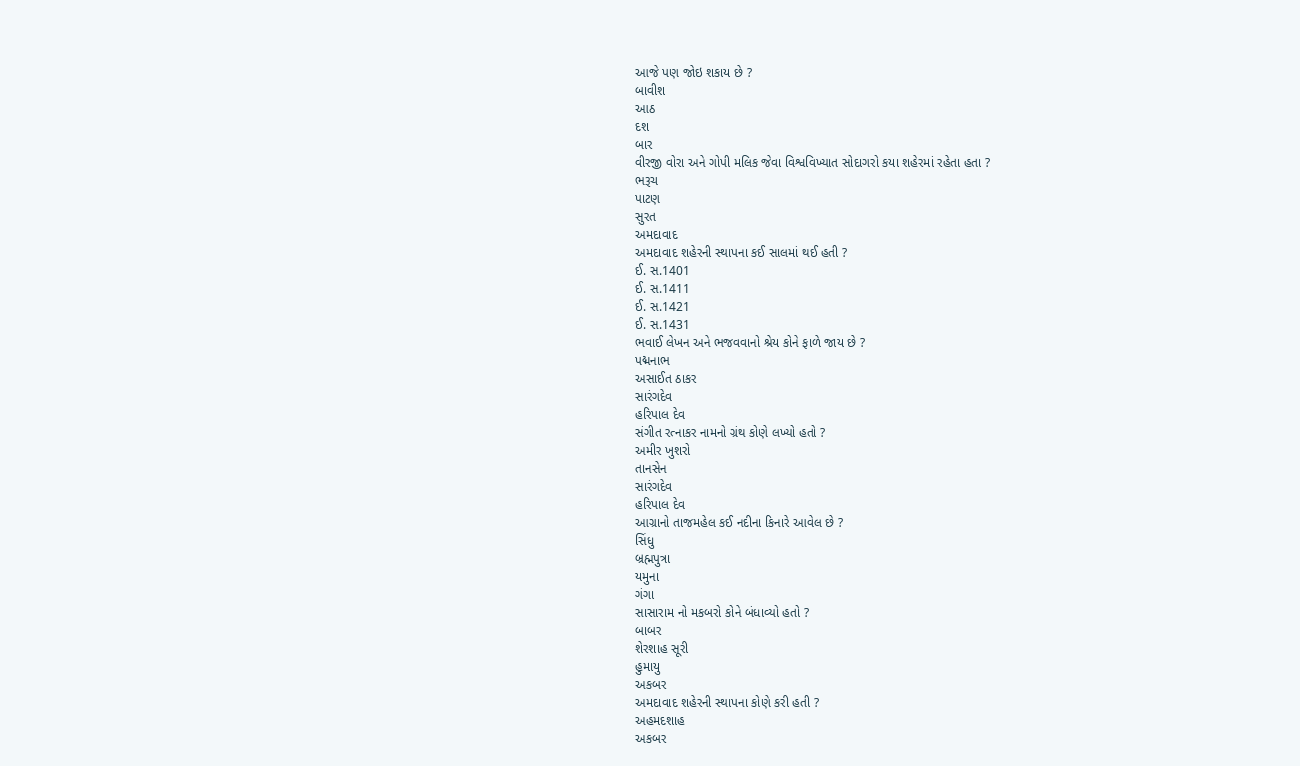આજે પણ જોઇ શકાય છે ?
બાવીશ
આઠ
દશ
બાર
વીરજી વોરા અને ગોપી મલિક જેવા વિશ્વવિખ્યાત સોદાગરો કયા શહેરમાં રહેતા હતા ?
ભરૂચ
પાટણ
સુરત
અમદાવાદ
અમદાવાદ શહેરની સ્થાપના કઈ સાલમાં થઈ હતી ?
ઈ. સ.1401
ઈ. સ.1411
ઈ. સ.1421
ઈ. સ.1431
ભવાઈ લેખન અને ભજવવાનો શ્રેય કોને ફાળે જાય છે ?
પદ્મનાભ
અસાઈત ઠાકર
સારંગદેવ
હરિપાલ દેવ
સંગીત રત્નાકર નામનો ગ્રંથ કોણે લખ્યો હતો ?
અમીર ખુશરો
તાનસેન
સારંગદેવ
હરિપાલ દેવ
આગ્રાનો તાજમહેલ કઈ નદીના કિનારે આવેલ છે ?
સિંધુ
બ્રહ્મપુત્રા
યમુના
ગંગા
સાસારામ નો મકબરો કોને બંધાવ્યો હતો ?
બાબર
શેરશાહ સૂરી
હુમાયુ
અકબર
અમદાવાદ શહેરની સ્થાપના કોણે કરી હતી ?
અહમદશાહ
અકબર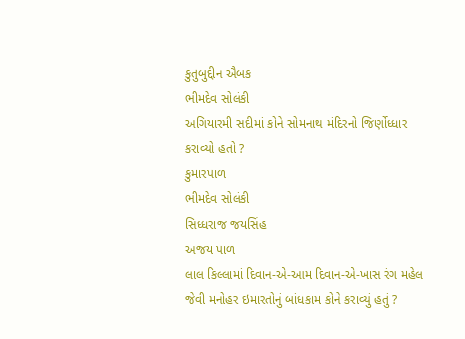કુતુબુદ્દીન ઐબક
ભીમદેવ સોલંકી
અગિયારમી સદીમાં કોને સોમનાથ મંદિરનો જિર્ણોધ્ધાર કરાવ્યો હતો ?
કુમારપાળ
ભીમદેવ સોલંકી
સિધ્ધરાજ જયસિંહ
અજય પાળ
લાલ કિલ્લામાં દિવાન-એ-આમ દિવાન-એ-ખાસ રંગ મહેલ જેવી મનોહર ઇમારતોનું બાંધકામ કોને કરાવ્યું હતું ?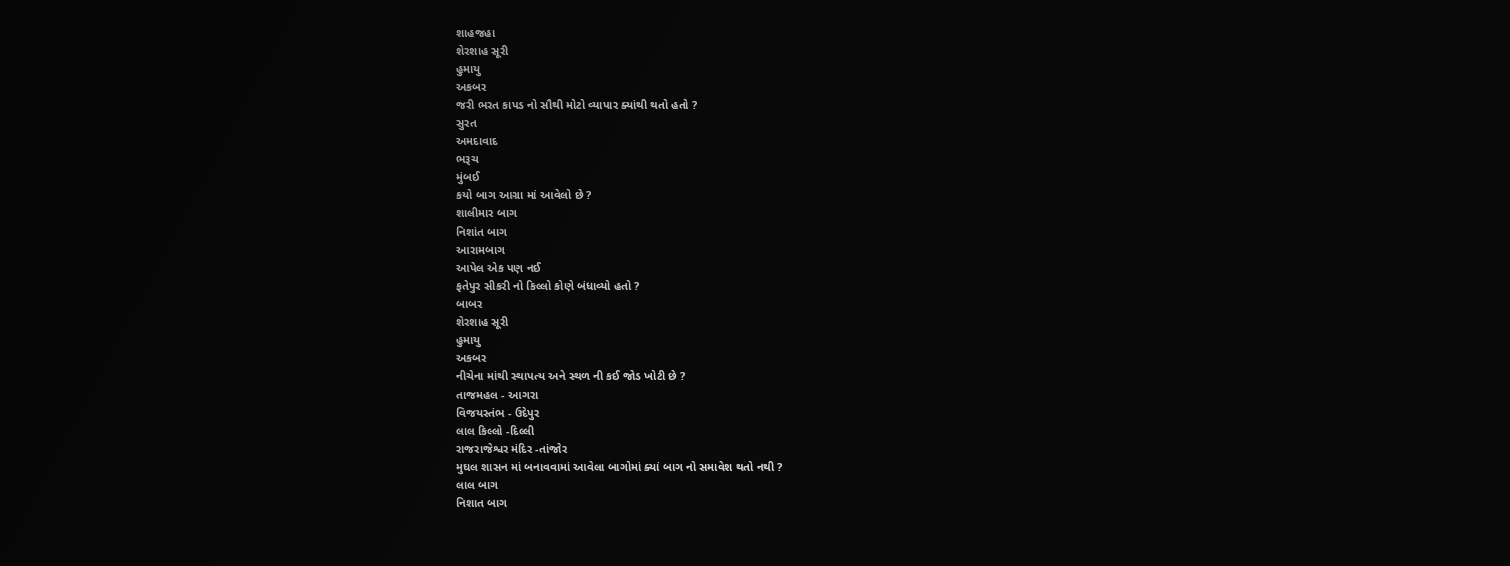શાહજહા
શેરશાહ સૂરી
હુમાયુ
અકબર
જરી ભરત કાપડ નો સૌથી મોટો વ્યાપાર ક્યાંથી થતો હતો ?
સુરત
અમદાવાદ
ભરૂચ
મુંબઈ
કયો બાગ આગ્રા માં આવેલો છે ?
શાલીમાર બાગ
નિશાંત બાગ
આરામબાગ
આપેલ એક પણ નઈ
ફતેપુર સીકરી નો કિલ્લો કોણે બંધાવ્યો હતો ?
બાબર
શેરશાહ સૂરી
હુમાયુ
અકબર
નીચેના માંથી સ્થાપત્ય અને સ્થળ ની કઈ જોડ ખોટી છે ?
તાજમહલ - આગરા
વિજયસ્તંભ - ઉદેપુર
લાલ કિલ્લો -દિલ્લી
રાજરાજેશ્વર મંદિર -તાંજોર
મુઘલ શાસન માં બનાવવામાં આવેલા બાગોમાં ક્યાં બાગ નો સમાવેશ થતો નથી ?
લાલ બાગ
નિશાત બાગ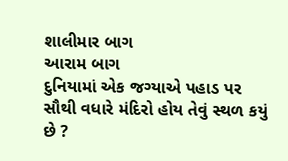શાલીમાર બાગ
આરામ બાગ
દુનિયામાં એક જગ્યાએ પહાડ પર સૌથી વધારે મંદિરો હોય તેવું સ્થળ કયું છે ?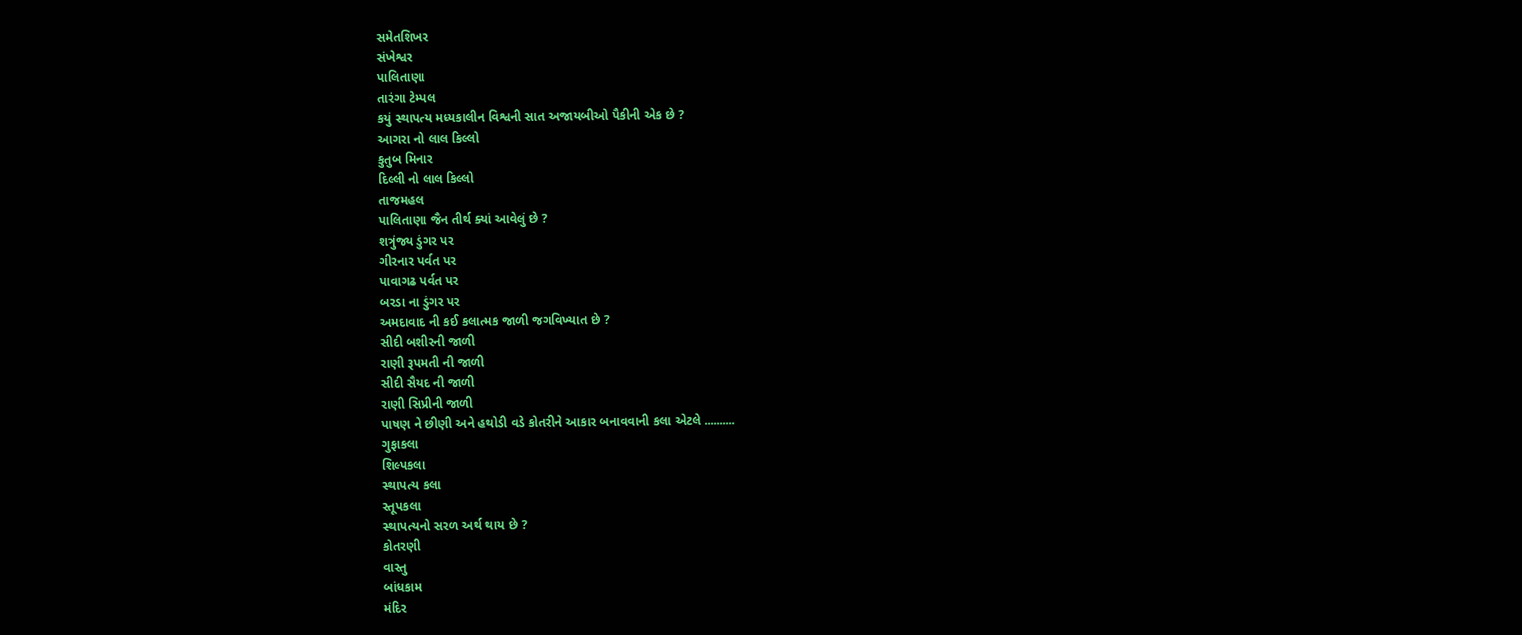સમેતશિખર
સંખેશ્વર
પાલિતાણા
તારંગા ટેમ્પલ
કયું સ્થાપત્ય મધ્યકાલીન વિશ્વની સાત અજાયબીઓ પૈકીની એક છે ?
આગરા નો લાલ કિલ્લો
કુતુબ મિનાર
દિલ્લી નો લાલ કિલ્લો
તાજમહલ
પાલિતાણા જૈન તીર્થ ક્યાં આવેલું છે ?
શત્રુંજ્ય ડુંગર પર
ગીરનાર પર્વત પર
પાવાગઢ પર્વત પર
બરડા ના ડુંગર પર
અમદાવાદ ની કઈ કલાત્મક જાળી જગવિખ્યાત છે ?
સીદી બશીરની જાળી
રાણી રૂપમતી ની જાળી
સીદી સૈયદ ની જાળી
રાણી સિપ્રીની જાળી
પાષણ ને છીણી અને હથોડી વડે કોતરીને આકાર બનાવવાની કલા એટલે ..........
ગુફાકલા
શિલ્પકલા
સ્થાપત્ય કલા
સ્તૂપકલા
સ્થાપત્યનો સરળ અર્થ થાય છે ?
કોતરણી
વાસ્તુ
બાંધકામ
મંદિર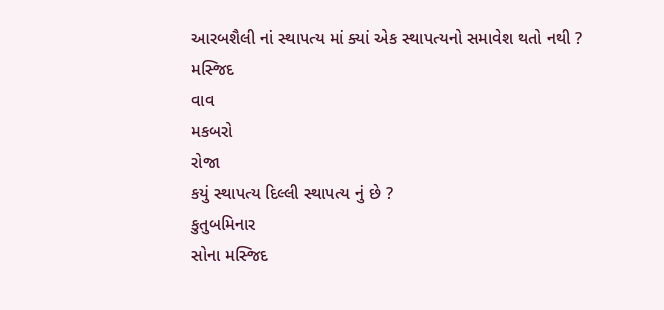આરબશૈલી નાં સ્થાપત્ય માં ક્યાં એક સ્થાપત્યનો સમાવેશ થતો નથી ?
મસ્જિદ
વાવ
મકબરો
રોજા
કયું સ્થાપત્ય દિલ્લી સ્થાપત્ય નું છે ?
કુતુબમિનાર
સોના મસ્જિદ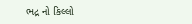ભદ્ર નો કિલ્લો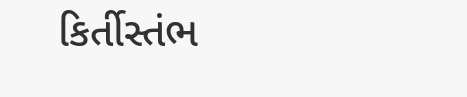કિર્તીસ્તંભ